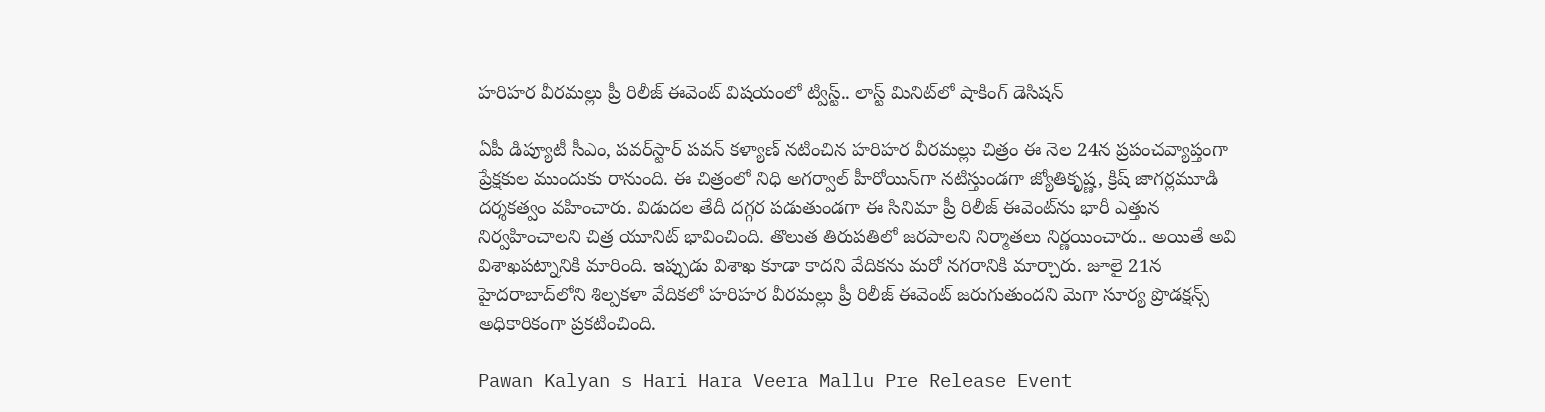హరిహర వీరమల్లు ప్రీ రిలీజ్ ఈవెంట్‌‌ విషయంలో ట్విస్ట్.. లాస్ట్ మినిట్‌లో షాకింగ్ డెసిషన్

ఏపీ డిప్యూటీ సీఎం, పవర్‌స్టార్ పవన్ కళ్యాణ్ నటించిన హరిహర వీరమల్లు చిత్రం ఈ నెల 24న ప్రపంచవ్యాప్తంగా ప్రేక్షకుల ముందుకు రానుంది. ఈ చిత్రంలో నిధి అగర్వాల్ హీరోయిన్‌గా నటిస్తుండగా జ్యోతికృష్ణ, క్రిష్ జాగర్లమూడి దర్శకత్వం వహించారు. విడుదల తేదీ దగ్గర పడుతుండగా ఈ సినిమా ప్రీ రిలీజ్ ఈవెంట్‌ను భారీ ఎత్తున నిర్వహించాలని చిత్ర యూనిట్ భావించింది. తొలుత తిరుపతిలో జరపాలని నిర్మాతలు నిర్ణయించారు.. అయితే అవి విశాఖపట్నానికి మారింది. ఇప్పుడు విశాఖ కూడా కాదని వేదికను మరో నగరానికి మార్చారు. జూలై 21న హైదరాబాద్‌లోని శిల్పకళా వేదికలో హరిహర వీరమల్లు ప్రీ రిలీజ్ ఈవెంట్ జరుగుతుందని మెగా సూర్య ప్రొడక్షన్స్ అధికారికంగా ప్రకటించింది.

Pawan Kalyan s Hari Hara Veera Mallu Pre Release Event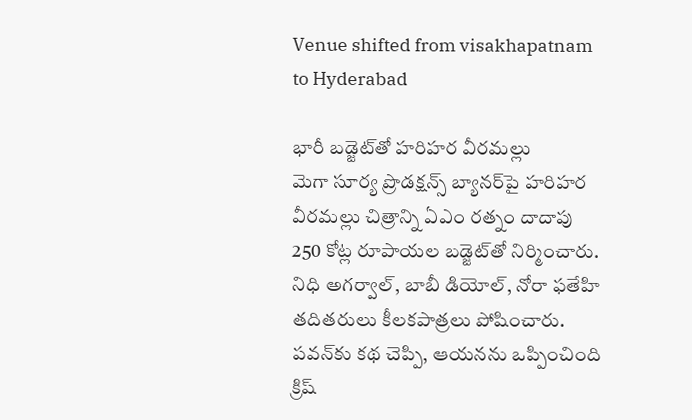Venue shifted from visakhapatnam to Hyderabad

భారీ బడ్జెట్‌తో హరిహర వీరమల్లు
మెగా సూర్య ప్రొడక్షన్స్ బ్యానర్‌పై హరిహర వీరమల్లు చిత్రాన్ని ఏఎం రత్నం దాదాపు 250 కోట్ల రూపాయల బడ్జెట్‌తో నిర్మించారు. నిధి అగర్వాల్, బాబీ డియోల్, నోరా ఫతేహి తదితరులు కీలకపాత్రలు పోషించారు. పవన్‌కు కథ చెప్పి, ఆయనను ఒప్పించింది క్రిష్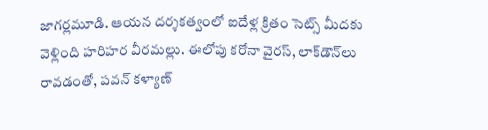జాగర్లమూడి. ఆయన దర్శకత్వంలో ఐదేళ్ల క్రితం సెట్స్ మీదకు వెళ్లింది హరిహర వీరమల్లు. ఈలోపు కరోనా వైరస్, లాక్‌డౌన్‌లు రావడంతో, పవన్ కళ్యాణ్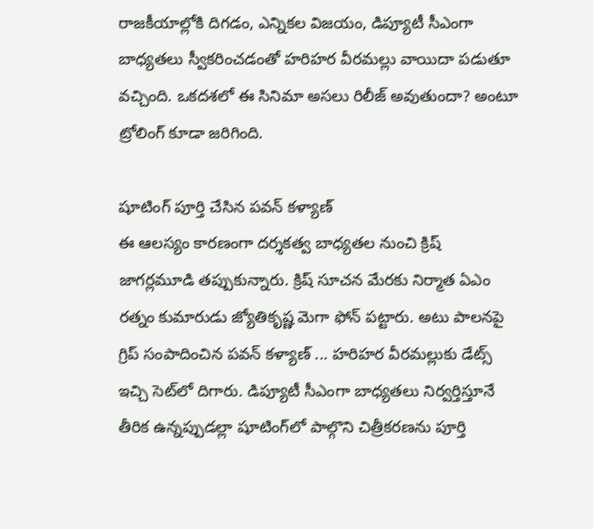రాజకీయాల్లోకి దిగడం, ఎన్నికల విజయం, డిప్యూటీ సీఎంగా బాధ్యతలు స్వీకరించడంతో హరిహర వీరమల్లు వాయిదా పడుతూ వచ్చింది. ఒకదశలో ఈ సినిమా అసలు రిలీజ్ అవుతుందా? అంటూ ట్రోలింగ్ కూడా జరిగింది.

షూటింగ్ పూర్తి చేసిన పవన్ కళ్యాణ్
ఈ ఆలస్యం కారణంగా దర్శకత్వ బాధ్యతల నుంచి క్రిష్ జాగర్లమూడి తప్పుకున్నారు. క్రిష్ సూచన మేరకు నిర్మాత ఏఎం రత్నం కుమారుడు జ్యోతికృష్ణ మెగా ఫోన్ పట్టారు. అటు పాలనపై గ్రిప్ సంపాదించిన పవన్ కళ్యాణ్ ... హరిహర వీరమల్లుకు డేట్స్ ఇచ్చి సెట్‌లో దిగారు. డిప్యూటీ సీఎంగా బాధ్యతలు నిర్వర్తిస్తూనే తీరిక ఉన్నప్పుడల్లా షూటింగ్‌లో పాల్గొని చిత్రీకరణను పూర్తి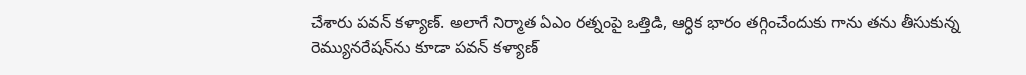చేశారు పవన్ కళ్యాణ్. అలాగే నిర్మాత ఏఎం రత్నంపై ఒత్తిడి, ఆర్ధిక భారం తగ్గించేందుకు గాను తను తీసుకున్న రెమ్యునరేషన్‌ను కూడా పవన్ కళ్యాణ్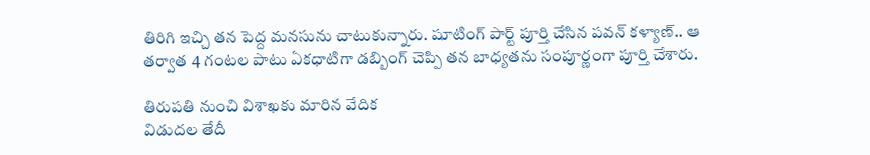తిరిగి ఇచ్చి తన పెద్ద మనసును చాటుకున్నారు. షూటింగ్ పార్ట్ పూర్తి చేసిన పవన్ కళ్యాణ్.. ఆ తర్వాత 4 గంటల పాటు ఏకధాటిగా డబ్బింగ్ చెప్పి తన బాధ్యతను సంపూర్ణంగా పూర్తి చేశారు.

తిరుపతి నుంచి విశాఖకు మారిన వేదిక
విడుదల తేదీ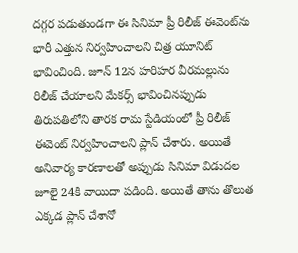దగ్గర పడుతుండగా ఈ సినిమా ప్రీ రిలీజ్ ఈవెంట్‌ను భారీ ఎత్తున నిర్వహించాలని చిత్ర యూనిట్ భావించింది. జూన్ 12న హరిహర వీరమల్లును రిలీజ్ చేయాలని మేకర్స్ భావించినప్పుడు తిరుపతిలోని తారక రామ స్టేడియంలో ప్రీ రిలీజ్ ఈవెంట్ నిర్వహించాలని ప్లాన్ చేశారు. అయితే అనివార్య కారణాలతో అప్పుడు సినిమా విడుదల జూలై 24కి వాయిదా పడింది. అయితే తాను తొలుత ఎక్కడ ప్లాన్ చేశానో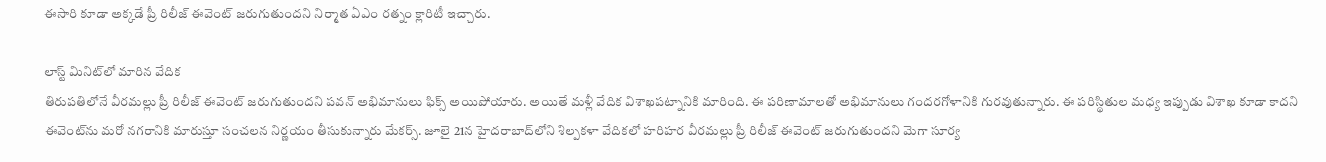ఈసారి కూడా అక్కడే ప్రీ రిలీజ్ ఈవెంట్ జరుగుతుందని నిర్మాత ఏఎం రత్నం క్లారిటీ ఇచ్చారు.

లాస్ట్ మినిట్‌లో మారిన వేదిక
తిరుపతిలోనే వీరమల్లు ప్రీ రిలీజ్ ఈవెంట్ జరుగుతుందని పవన్ అభిమానులు ఫిక్స్ అయిపోయారు. అయితే మళ్లీ వేదిక విశాఖపట్నానికి మారింది. ఈ పరిణామాలతో అభిమానులు గందరగోళానికి గురవుతున్నారు. ఈ పరిస్థితుల మధ్య ఇప్పుడు విశాఖ కూడా కాదని ఈవెంట్‌ను మరో నగరానికి మారుస్తూ సంచలన నిర్ణయం తీసుకున్నారు మేకర్స్. జూలై 21న హైదరాబాద్‌లోని శిల్పకళా వేదికలో హరిహర వీరమల్లు ప్రీ రిలీజ్ ఈవెంట్ జరుగుతుందని మెగా సూర్య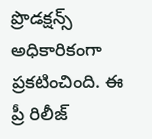ప్రొడక్షన్స్ అధికారికంగా ప్రకటించింది. ఈ ప్రీ రిలీజ్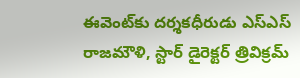ఈవెంట్‌కు దర్శకధీరుడు ఎస్ఎస్ రాజమౌళి, స్టార్ డైరెక్టర్ త్రివిక్రమ్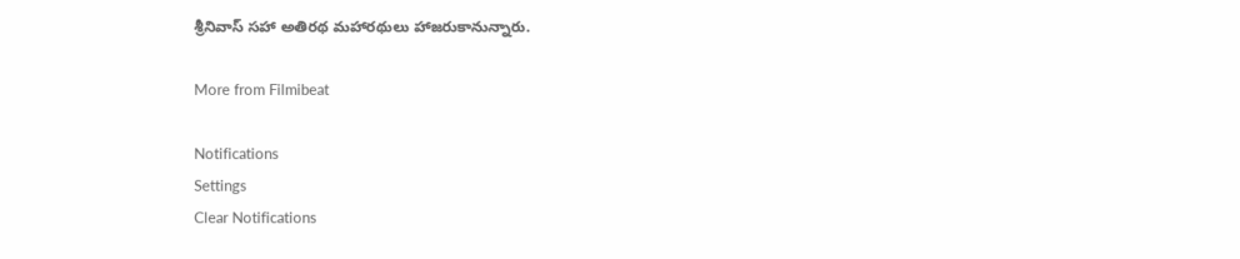శ్రీనివాస్ సహా అతిరథ మహారథులు హాజరుకానున్నారు.

More from Filmibeat

Notifications
Settings
Clear Notifications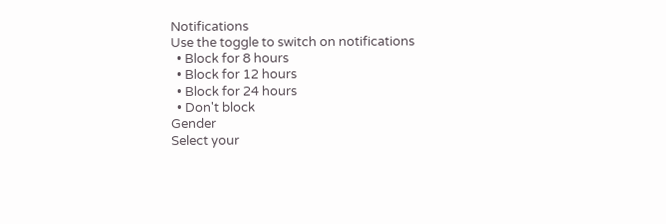Notifications
Use the toggle to switch on notifications
  • Block for 8 hours
  • Block for 12 hours
  • Block for 24 hours
  • Don't block
Gender
Select your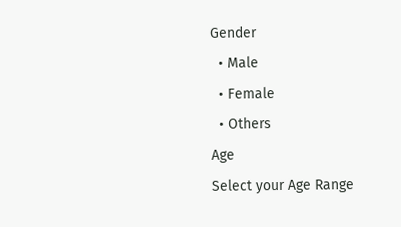Gender
  • Male
  • Female
  • Others
Age
Select your Age Range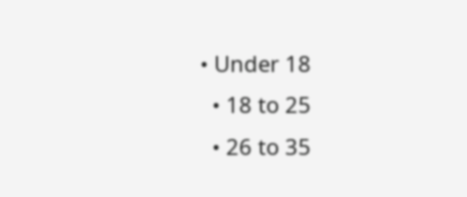• Under 18
  • 18 to 25
  • 26 to 35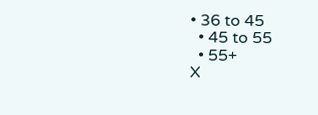• 36 to 45
  • 45 to 55
  • 55+
X